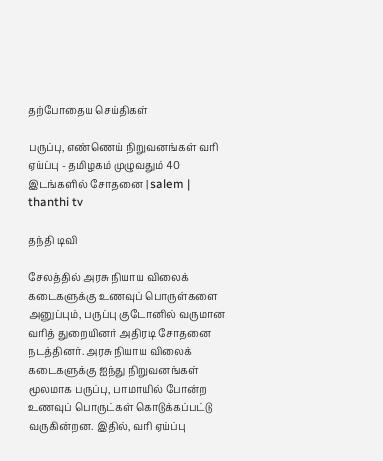தற்போதைய செய்திகள்

பருப்பு, எண்ணெய் நிறுவனங்கள் வரி ஏய்ப்பு - தமிழகம் முழுவதும் 40 இடங்களில் சோதனை | salem | thanthi tv

தந்தி டிவி

சேலத்தில் அரசு நியாய விலைக் கடைகளுக்கு உணவுப் பொருள்களை அனுப்பும், பருப்பு குடோனில் வருமான வரித் துறையினர் அதிரடி சோதனை நடத்தினர். அரசு நியாய விலைக் கடைகளுக்கு ஐந்து நிறுவனங்கள் மூலமாக பருப்பு, பாமாயில் போன்ற உணவுப் பொருட்கள் கொடுக்கப்பட்டு வருகின்றன. இதில், வரி ஏய்ப்பு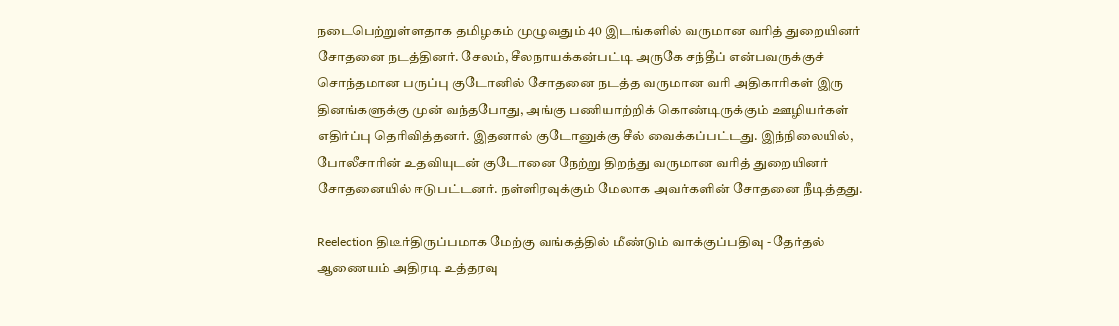நடைபெற்றுள்ளதாக தமிழகம் முழுவதும் 40 இடங்களில் வருமான வரித் துறையினர் சோதனை நடத்தினர். சேலம், சீலநாயக்கன்பட்டி அருகே சந்தீப் என்பவருக்குச் சொந்தமான பருப்பு குடோனில் சோதனை நடத்த வருமான வரி அதிகாரிகள் இரு தினங்களுக்கு முன் வந்தபோது, அங்கு பணியாற்றிக் கொண்டிருக்கும் ஊழியர்கள் எதிர்ப்பு தெரிவித்தனர். இதனால் குடோனுக்கு சீல் வைக்கப்பட்டது. இந்நிலையில், போலீசாரின் உதவியுடன் குடோனை நேற்று திறந்து வருமான வரித் துறையினர் சோதனையில் ஈடுபட்டனர். நள்ளிரவுக்கும் மேலாக அவர்களின் சோதனை நீடித்தது.

Reelection திடீர்திருப்பமாக மேற்கு வங்கத்தில் மீண்டும் வாக்குப்பதிவு - தேர்தல் ஆணையம் அதிரடி உத்தரவு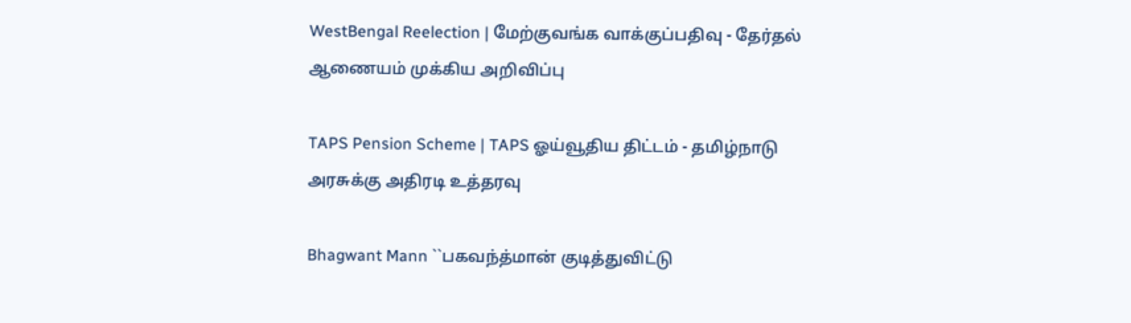WestBengal Reelection | மேற்குவங்க வாக்குப்பதிவு - தேர்தல் ஆணையம் முக்கிய அறிவிப்பு

TAPS Pension Scheme | TAPS ஓய்வூதிய திட்டம் - தமிழ்நாடு அரசுக்கு அதிரடி உத்தரவு

Bhagwant Mann ``பகவந்த்மான் குடித்துவிட்டு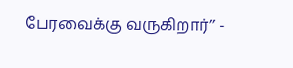பேரவைக்கு வருகிறார்’’ -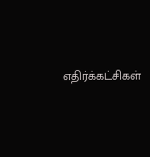எதிர்க்கட்சிகள்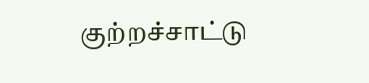குற்றச்சாட்டு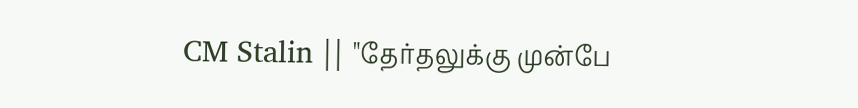CM Stalin || "தேர்தலுக்கு முன்பே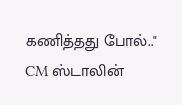கணித்தது போல்.." CM ஸ்டாலின்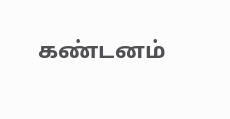கண்டனம்